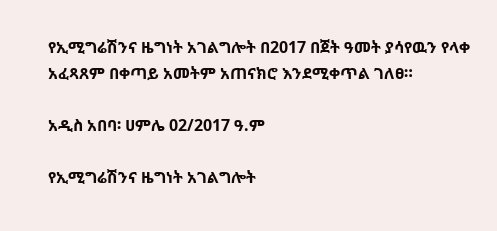የኢሚግሬሽንና ዜግነት አገልግሎት በ2017 በጀት ዓመት ያሳየዉን የላቀ አፈጻጸም በቀጣይ አመትም አጠናክሮ እንደሚቀጥል ገለፀ።

አዲስ አበባ፡ ሀምሌ 02/2017 ዓ.ም

የኢሚግሬሽንና ዜግነት አገልግሎት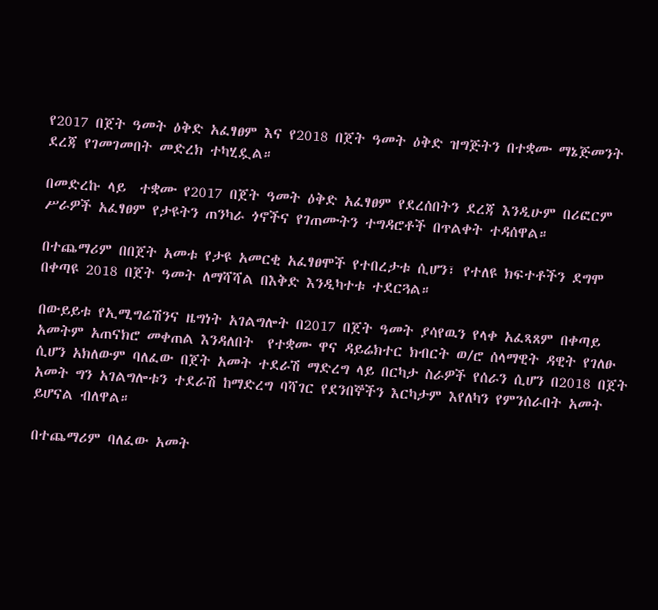የ2017 በጀት ዓመት ዕቅድ አፈፃፀም እና የ2018 በጀት ዓመት ዕቅድ ዝግጅትን በተቋሙ ማኔጅመንት ደረጃ የገመገመበት መድረክ ተካሂዷል።

በመድረኩ ላይ  ተቋሙ የ2017 በጀት ዓመት ዕቅድ አፈፃፀም የደረሰበትን ደረጃ እንዲሁም በሪፎርም ሥራዎች አፈፃፀም የታዩትን ጠንካራ ጎኖችና የገጠሙትን ተግዳሮቶች በጥልቀት ተዳሰዋል።

በተጨማሪም በበጀት አመቱ የታዩ አመርቂ አፈፃፀሞች የተበረታቱ ሲሆን፣ የተለዩ ክፍተቶችን ደግሞ በቀጣዩ 2018 በጀት ዓመት ለማሻሻል በእቅድ እንዲካተቱ ተደርጓል።

በውይይቱ የኢሚግሬሽንና ዜግነት አገልግሎት በ2017 በጀት ዓመት ያሳየዉን የላቀ አፈጻጸም በቀጣይ አመትም አጠናክሮ መቀጠል እንዳለበት  የተቋሙ ዋና ዳይሬክተር ክብርት ወ/ሮ ሰላማዊት ዳዊት የገለፁ ሲሆን አክለውም ባለፈው በጀት አመት ተደራሽ ማድረግ ላይ በርካታ ስራዎች የሰራን ሲሆን በ2018 በጀት አመት ግን አገልግሎቱን ተደራሽ ከማድረግ ባሻገር የደንበኞችን እርካታም እየለካን የምንሰራበት አመት ይሆናል ብለዋል።

በተጨማሪም ባለፈው አመት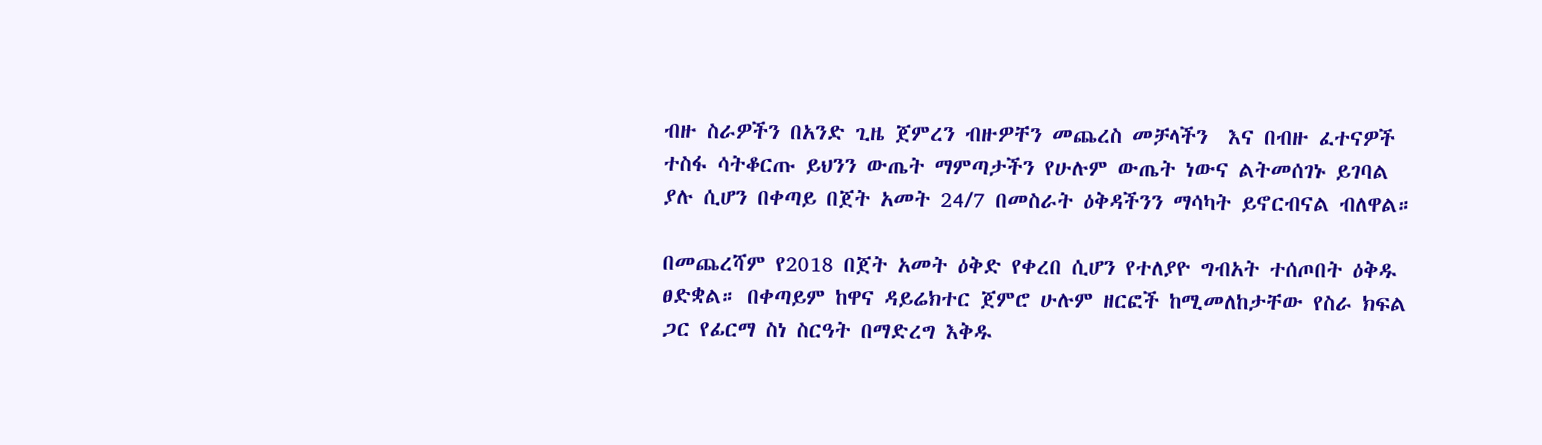ብዙ ስራዎችን በአንድ ጊዜ ጀምረን ብዙዎቸን መጨረስ መቻላችን  እና በብዙ ፈተናዎች ተስፋ ሳትቆርጡ ይህንን ውጤት ማምጣታችን የሁሉም ውጤት ነውና ልትመሰገኑ ይገባል ያሉ ሲሆን በቀጣይ በጀት አመት 24/7 በመስራት ዕቅዳችንን ማሳካት ይኖርብናል ብለዋል።

በመጨረሻም የ2018 በጀት አመት ዕቅድ የቀረበ ሲሆን የተለያዮ ግብአት ተሰጦበት ዕቅዱ ፀድቋል። በቀጣይም ከዋና ዳይሬክተር ጀምሮ ሁሉም ዘርፎች ከሚመለከታቸው የስራ ክፍል ጋር የፊርማ ስነ ስርዓት በማድረግ እቅዱ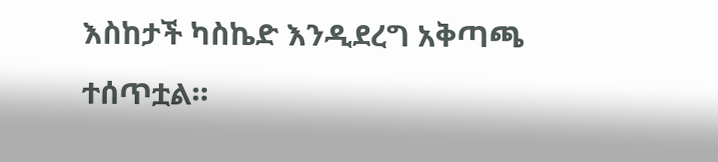እስከታች ካስኬድ እንዲደረግ አቅጣጫ ተሰጥቷል።